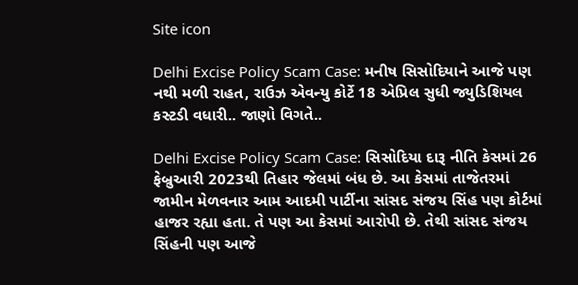Site icon

Delhi Excise Policy Scam Case: મનીષ સિસોદિયાને આજે પણ નથી મળી રાહત, રાઉઝ એવન્યુ કોર્ટે 18 એપ્રિલ સુધી જ્યુડિશિયલ કસ્ટડી વધારી.. જાણો વિગતે..

Delhi Excise Policy Scam Case: સિસોદિયા દારૂ નીતિ કેસમાં 26 ફેબ્રુઆરી 2023થી તિહાર જેલમાં બંધ છે. આ કેસમાં તાજેતરમાં જામીન મેળવનાર આમ આદમી પાર્ટીના સાંસદ સંજય સિંહ પણ કોર્ટમાં હાજર રહ્યા હતા. તે પણ આ કેસમાં આરોપી છે. તેથી સાંસદ સંજય સિંહની પણ આજે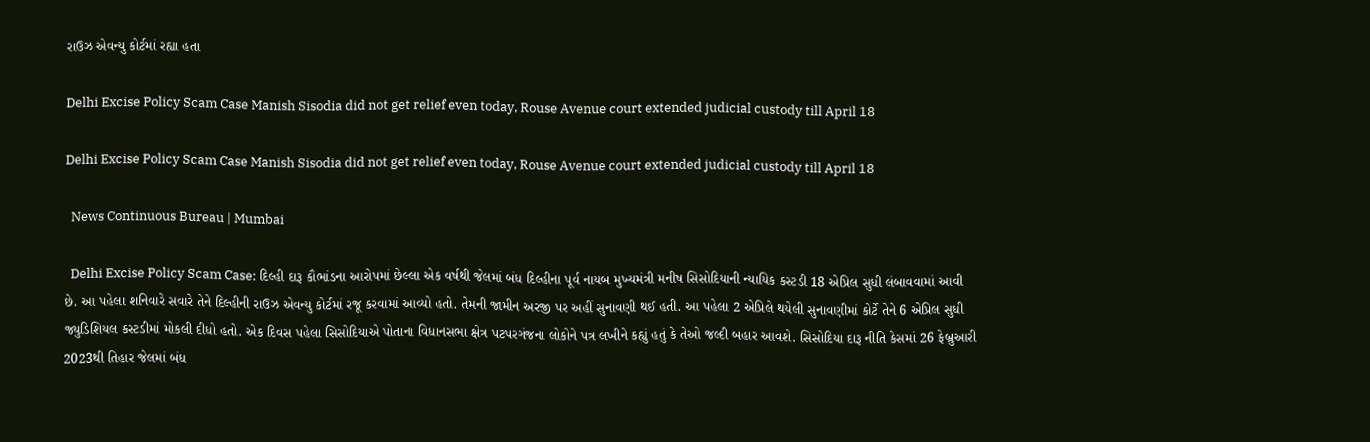રાઉઝ એવન્યુ કોર્ટમાં રહ્યા હતા

Delhi Excise Policy Scam Case Manish Sisodia did not get relief even today, Rouse Avenue court extended judicial custody till April 18

Delhi Excise Policy Scam Case Manish Sisodia did not get relief even today, Rouse Avenue court extended judicial custody till April 18

  News Continuous Bureau | Mumbai

  Delhi Excise Policy Scam Case: દિલ્હી દારૂ કૌભાંડના આરોપમાં છેલ્લા એક વર્ષથી જેલમાં બંધ દિલ્હીના પૂર્વ નાયબ મુખ્યમંત્રી મનીષ સિસોદિયાની ન્યાયિક કસ્ટડી 18 એપ્રિલ સુધી લંબાવવામાં આવી છે. આ પહેલા શનિવારે સવારે તેને દિલ્હીની રાઉઝ એવન્યુ કોર્ટમાં રજૂ કરવામાં આવ્યો હતો. તેમની જામીન અરજી પર અહીં સુનાવણી થઈ હતી. આ પહેલા 2 એપ્રિલે થયેલી સુનાવણીમાં કોર્ટે તેને 6 એપ્રિલ સુધી જ્યુડિશિયલ કસ્ટડીમાં મોકલી દીધો હતો. એક દિવસ પહેલા સિસોદિયાએ પોતાના વિધાનસભા ક્ષેત્ર પટપરગંજના લોકોને પત્ર લખીને કહ્યું હતું કે તેઓ જલ્દી બહાર આવશે. સિસોદિયા દારૂ નીતિ કેસમાં 26 ફેબ્રુઆરી 2023થી તિહાર જેલમાં બંધ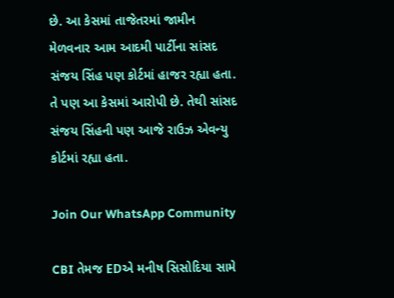છે. આ કેસમાં તાજેતરમાં જામીન મેળવનાર આમ આદમી પાર્ટીના સાંસદ સંજય સિંહ પણ કોર્ટમાં હાજર રહ્યા હતા. તે પણ આ કેસમાં આરોપી છે. તેથી સાંસદ સંજય સિંહની પણ આજે રાઉઝ એવન્યુ કોર્ટમાં રહ્યા હતા.

Join Our WhatsApp Community

CBI તેમજ EDએ મનીષ સિસોદિયા સામે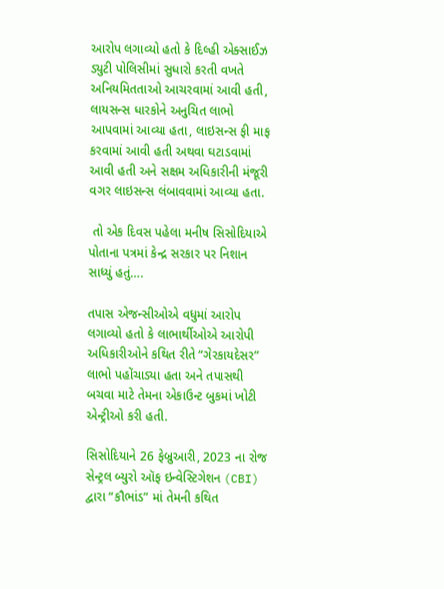આરોપ લગાવ્યો હતો કે દિલ્હી એક્સાઈઝ ડ્યુટી પોલિસીમાં સુધારો કરતી વખતે અનિયમિતતાઓ આચરવામાં આવી હતી, લાયસન્સ ધારકોને અનુચિત લાભો આપવામાં આવ્યા હતા, લાઇસન્સ ફી માફ કરવામાં આવી હતી અથવા ઘટાડવામાં આવી હતી અને સક્ષમ અધિકારીની મંજૂરી વગર લાઇસન્સ લંબાવવામાં આવ્યા હતા.

 તો એક દિવસ પહેલા મનીષ સિસોદિયાએ પોતાના પત્રમાં કેન્દ્ર સરકાર પર નિશાન સાધ્યું હતું….

તપાસ એજન્સીઓએ વધુમાં આરોપ લગાવ્યો હતો કે લાભાર્થીઓએ આરોપી અધિકારીઓને કથિત રીતે “ગેરકાયદેસર” લાભો પહોંચાડ્યા હતા અને તપાસથી બચવા માટે તેમના એકાઉન્ટ બુકમાં ખોટી એન્ટ્રીઓ કરી હતી.

સિસોદિયાને 26 ફેબ્રુઆરી, 2023 ના રોજ સેન્ટ્રલ બ્યુરો ઑફ ઇન્વેસ્ટિગેશન (CBI) દ્વારા “કૌભાંડ” માં તેમની કથિત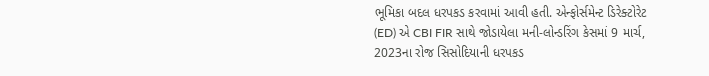ભૂમિકા બદલ ધરપકડ કરવામાં આવી હતી. એન્ફોર્સમેન્ટ ડિરેક્ટોરેટ (ED) એ CBI FIR સાથે જોડાયેલા મની-લોન્ડરિંગ કેસમાં 9 માર્ચ, 2023ના રોજ સિસોદિયાની ધરપકડ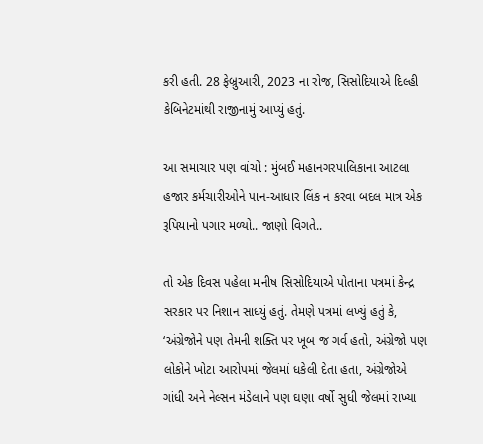કરી હતી. 28 ફેબ્રુઆરી, 2023 ના રોજ, સિસોદિયાએ દિલ્હી કેબિનેટમાંથી રાજીનામું આપ્યું હતું.

આ સમાચાર પણ વાંચો : મુંબઈ મહાનગરપાલિકાના આટલા હજાર કર્મચારીઓને પાન-આધાર લિંક ન કરવા બદલ માત્ર એક રૂપિયાનો પગાર મળ્યો.. જાણો વિગતે..

તો એક દિવસ પહેલા મનીષ સિસોદિયાએ પોતાના પત્રમાં કેન્દ્ર સરકાર પર નિશાન સાધ્યું હતું. તેમણે પત્રમાં લખ્યું હતું કે, ‘અંગ્રેજોને પણ તેમની શક્તિ પર ખૂબ જ ગર્વ હતો, અંગ્રેજો પણ લોકોને ખોટા આરોપમાં જેલમાં ધકેલી દેતા હતા, અંગ્રેજોએ ગાંધી અને નેલ્સન મંડેલાને પણ ઘણા વર્ષો સુધી જેલમાં રાખ્યા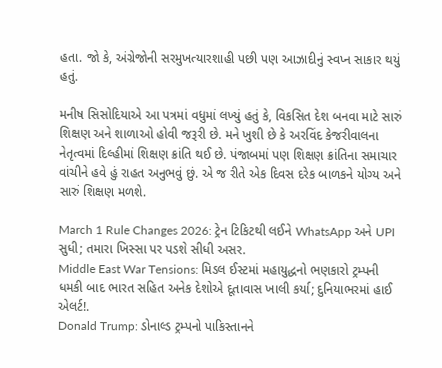હતા. જો કે, અંગ્રેજોની સરમુખત્યારશાહી પછી પણ આઝાદીનું સ્વપ્ન સાકાર થયું હતું.

મનીષ સિસોદિયાએ આ પત્રમાં વધુમાં લખ્યું હતું કે, વિકસિત દેશ બનવા માટે સારું શિક્ષણ અને શાળાઓ હોવી જરૂરી છે. મને ખુશી છે કે અરવિંદ કેજરીવાલના નેતૃત્વમાં દિલ્હીમાં શિક્ષણ ક્રાંતિ થઈ છે. પંજાબમાં પણ શિક્ષણ ક્રાંતિના સમાચાર વાંચીને હવે હું રાહત અનુભવું છું. એ જ રીતે એક દિવસ દરેક બાળકને યોગ્ય અને સારું શિક્ષણ મળશે.

March 1 Rule Changes 2026: ટ્રેન ટિકિટથી લઈને WhatsApp અને UPI સુધી; તમારા ખિસ્સા પર પડશે સીધી અસર.
Middle East War Tensions: મિડલ ઈસ્ટમાં મહાયુદ્ધનો ભણકારો ટ્રમ્પની ધમકી બાદ ભારત સહિત અનેક દેશોએ દૂતાવાસ ખાલી કર્યા; દુનિયાભરમાં હાઈ એલર્ટ!.
Donald Trump: ડોનાલ્ડ ટ્રમ્પનો પાકિસ્તાનને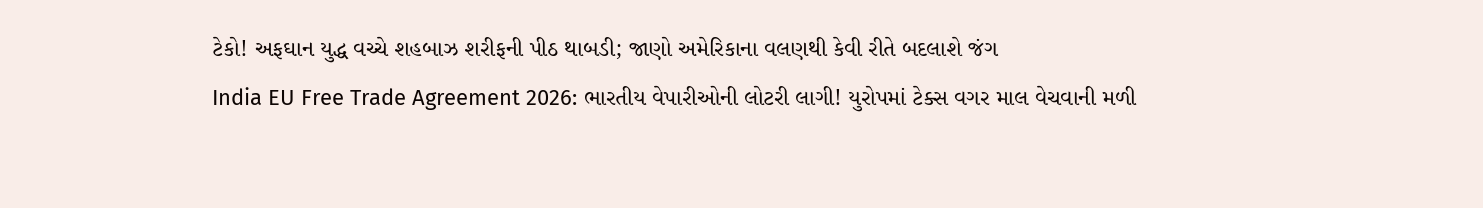ટેકો! અફઘાન યુદ્ધ વચ્ચે શહબાઝ શરીફની પીઠ થાબડી; જાણો અમેરિકાના વલણથી કેવી રીતે બદલાશે જંગ
India EU Free Trade Agreement 2026: ભારતીય વેપારીઓની લોટરી લાગી! યુરોપમાં ટેક્સ વગર માલ વેચવાની મળી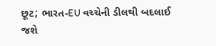છૂટ; ભારત-EU વચ્ચેની ડીલથી બદલાઈ જશે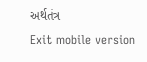અર્થતંત્ર
Exit mobile version